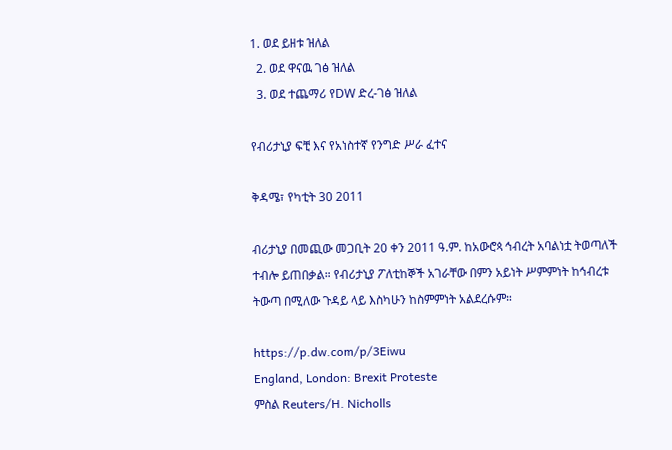1. ወደ ይዘቱ ዝለል
  2. ወደ ዋናዉ ገፅ ዝለል
  3. ወደ ተጨማሪ የDW ድረ-ገፅ ዝለል

የብሪታኒያ ፍቺ እና የአነስተኛ የንግድ ሥራ ፈተና

ቅዳሜ፣ የካቲት 30 2011

ብሪታኒያ በመጪው መጋቢት 20 ቀን 2011 ዓ.ም. ከአውሮጳ ኅብረት አባልነቷ ትወጣለች ተብሎ ይጠበቃል። የብሪታኒያ ፖለቲከኞች አገራቸው በምን አይነት ሥምምነት ከኅብረቱ ትውጣ በሚለው ጉዳይ ላይ እስካሁን ከስምምነት አልደረሱም።

https://p.dw.com/p/3Eiwu
England, London: Brexit Proteste
ምስል Reuters/H. Nicholls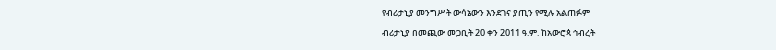የብሪታኒያ መንግሥት ውሳኔውን እንደገና ያጢን የሚሉ አልጠፉም

ብሪታኒያ በመጪው መጋቢት 20 ቀን 2011 ዓ.ም. ከአውሮጳ ኅብረት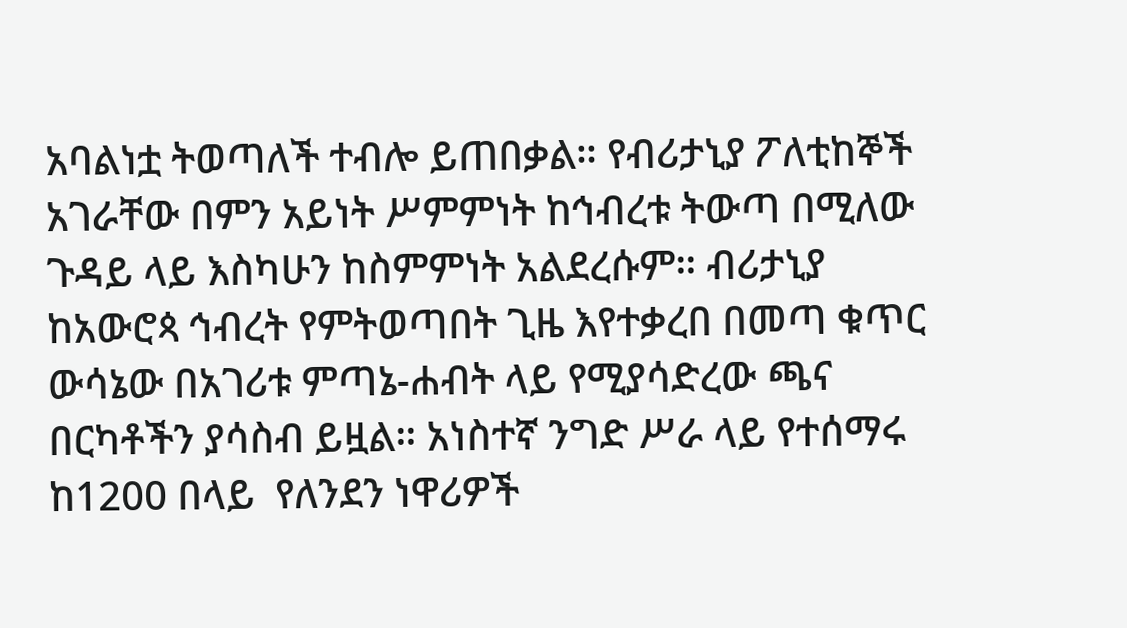አባልነቷ ትወጣለች ተብሎ ይጠበቃል። የብሪታኒያ ፖለቲከኞች አገራቸው በምን አይነት ሥምምነት ከኅብረቱ ትውጣ በሚለው ጉዳይ ላይ እስካሁን ከስምምነት አልደረሱም። ብሪታኒያ ከአውሮጳ ኅብረት የምትወጣበት ጊዜ እየተቃረበ በመጣ ቁጥር ውሳኔው በአገሪቱ ምጣኔ-ሐብት ላይ የሚያሳድረው ጫና በርካቶችን ያሳስብ ይዟል። አነስተኛ ንግድ ሥራ ላይ የተሰማሩ ከ1200 በላይ  የለንደን ነዋሪዎች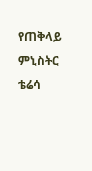የጠቅላይ ምኒስትር ቴሬሳ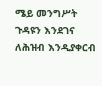ሜይ መንግሥት ጉዳዩን እንደገና ለሕዝብ እንዲያቀርብ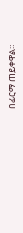በፊርማ ጠይቀዋል።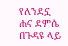የለንደኗ ሐና ደምሴ በጉዳዩ ላይ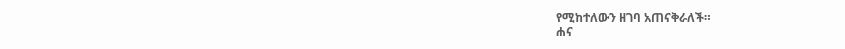የሚከተለውን ዘገባ አጠናቅራለች።
ሐና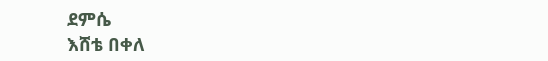ደምሴ
እሸቴ በቀለ